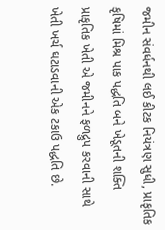જમીન સંવર્ધનથી લઈ કીટક નિયંત્રણ સુધી, પ્રાકૃતિક કૃષિમાં મિશ્ર પાક પદ્ધતિ બને ખેડૂતની શક્તિ
પ્રાકૃતિક ખેતી એ જમીનને ફળદ્રુપ કરવાની સાથે ખેતી ખર્ચ ઘટાડવાની એક ટકાઉ પદ્ધતિ છે.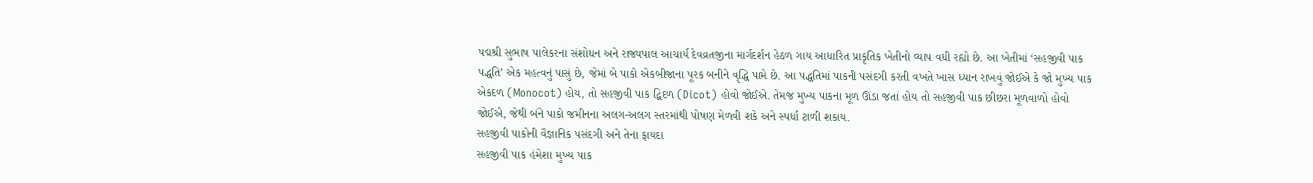પદ્મશ્રી સુભાષ પાલેકરના સંશોધન અને રાજ્યપાલ આચાર્ય દેવવ્રતજીના માર્ગદર્શન હેઠળ ગાય આધારિત પ્રાકૃતિક ખેતીનો વ્યાપ વધી રહ્યો છે. આ ખેતીમાં ‘સહજીવી પાક પદ્ધતિ’ એક મહત્વનું પાસું છે, જેમાં બે પાકો એકબીજાના પૂરક બનીને વૃદ્ધિ પામે છે. આ પદ્ધતિમાં પાકની પસંદગી કરતી વખતે ખાસ ધ્યાન રાખવું જોઈએ કે જો મુખ્ય પાક એકદળ (Monocot) હોય, તો સહજીવી પાક દ્વિદળ (Dicot) હોવો જોઈએ. તેમજ મુખ્ય પાકના મૂળ ઊંડા જતાં હોય તો સહજીવી પાક છીછરા મૂળવાળો હોવો જોઈએ, જેથી બંને પાકો જમીનના અલગ-અલગ સ્તરમાંથી પોષણ મેળવી શકે અને સ્પર્ધા ટાળી શકાય.
સહજીવી પાકોની વૈજ્ઞાનિક પસંદગી અને તેના ફાયદા
સહજીવી પાક હંમેશા મુખ્ય પાક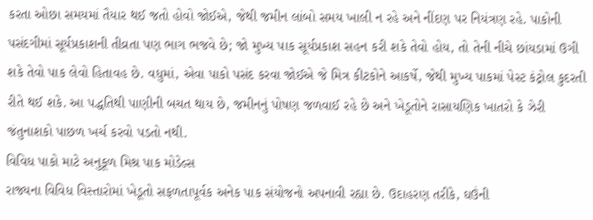કરતા ઓછા સમયમાં તૈયાર થઈ જતો હોવો જોઈએ, જેથી જમીન લાંબો સમય ખાલી ન રહે અને નીંદણ પર નિયંત્રણ રહે. પાકોની પસંદગીમાં સૂર્યપ્રકાશની તીવ્રતા પણ ભાગ ભજવે છે; જો મુખ્ય પાક સૂર્યપ્રકાશ સહન કરી શકે તેવો હોય, તો તેની નીચે છાંયડામાં ઉગી શકે તેવો પાક લેવો હિતાવહ છે. વધુમાં, એવા પાકો પસંદ કરવા જોઈએ જે મિત્ર કીટકોને આકર્ષે, જેથી મુખ્ય પાકમાં પેસ્ટ કંટ્રોલ કુદરતી રીતે થઈ શકે. આ પદ્ધતિથી પાણીની બચત થાય છે, જમીનનું પોષણ જળવાઈ રહે છે અને ખેડૂતોને રાસાયણિક ખાતરો કે ઝેરી જંતુનાશકો પાછળ ખર્ચ કરવો પડતો નથી.
વિવિધ પાકો માટે અનુકૂળ મિશ્ર પાક મોડેલ્સ
રાજ્યના વિવિધ વિસ્તારોમાં ખેડૂતો સફળતાપૂર્વક અનેક પાક સંયોજનો અપનાવી રહ્યા છે. ઉદાહરણ તરીકે, ઘઉંની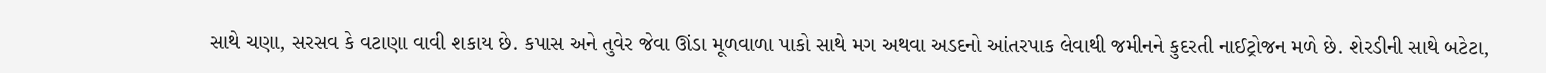સાથે ચણા, સરસવ કે વટાણા વાવી શકાય છે. કપાસ અને તુવેર જેવા ઊંડા મૂળવાળા પાકો સાથે મગ અથવા અડદનો આંતરપાક લેવાથી જમીનને કુદરતી નાઈટ્રોજન મળે છે. શેરડીની સાથે બટેટા,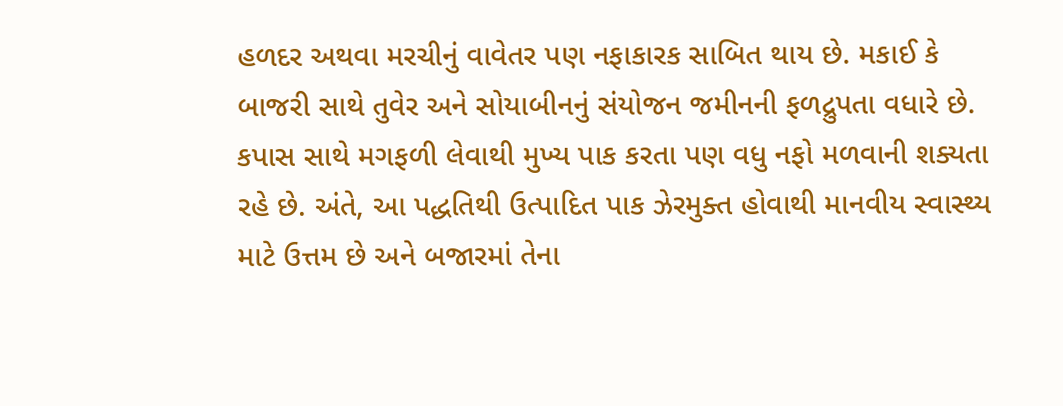હળદર અથવા મરચીનું વાવેતર પણ નફાકારક સાબિત થાય છે. મકાઈ કે બાજરી સાથે તુવેર અને સોયાબીનનું સંયોજન જમીનની ફળદ્રુપતા વધારે છે. કપાસ સાથે મગફળી લેવાથી મુખ્ય પાક કરતા પણ વધુ નફો મળવાની શક્યતા રહે છે. અંતે, આ પદ્ધતિથી ઉત્પાદિત પાક ઝેરમુક્ત હોવાથી માનવીય સ્વાસ્થ્ય માટે ઉત્તમ છે અને બજારમાં તેના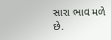સારા ભાવ મળે છે.